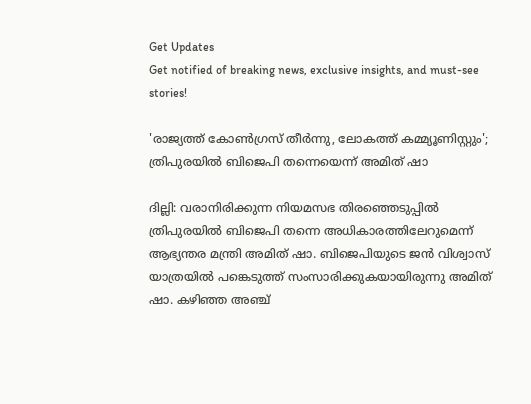Get Updates
Get notified of breaking news, exclusive insights, and must-see stories!

'രാജ്യത്ത് കോൺഗ്രസ് തീർന്നു, ലോകത്ത് കമ്മ്യൂണിസ്റ്റും'; ത്രിപുരയിൽ ബിജെപി തന്നെയെന്ന് അമിത് ഷാ

ദില്ലി: വരാനിരിക്കുന്ന നിയമസഭ തിരഞ്ഞെടുപ്പിൽ ത്രിപുരയിൽ ബിജെപി തന്നെ അധികാരത്തിലേറുമെന്ന് ആഭ്യന്തര മന്ത്രി അമിത് ഷാ. ബിജെപിയുടെ ജൻ വിശ്വാസ് യാത്രയിൽ പങ്കെടുത്ത് സംസാരിക്കുകയായിരുന്നു അമിത് ഷാ. കഴിഞ്ഞ അഞ്ച്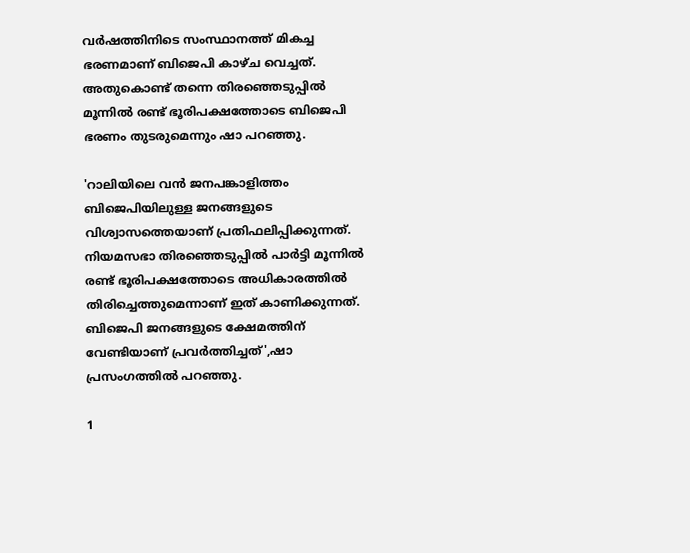വർഷത്തിനിടെ സംസ്ഥാനത്ത് മികച്ച ഭരണമാണ് ബിജെപി കാഴ്ച വെച്ചത്. അതുകൊണ്ട് തന്നെ തിരഞ്ഞെടുപ്പിൽ മൂന്നിൽ രണ്ട് ഭൂരിപക്ഷത്തോടെ ബിജെപി ഭരണം തുടരുമെന്നും ഷാ പറഞ്ഞു.

'റാലിയിലെ വൻ ജനപങ്കാളിത്തം ബിജെപിയിലുള്ള ജനങ്ങളുടെ വിശ്വാസത്തെയാണ് പ്രതിഫലിപ്പിക്കുന്നത്. നിയമസഭാ തിരഞ്ഞെടുപ്പിൽ പാർട്ടി മൂന്നിൽ രണ്ട് ഭൂരിപക്ഷത്തോടെ അധികാരത്തിൽ തിരിച്ചെത്തുമെന്നാണ് ഇത് കാണിക്കുന്നത്. ബിജെപി ജനങ്ങളുടെ ക്ഷേമത്തിന് വേണ്ടിയാണ് പ്രവർത്തിച്ചത്',ഷാ പ്രസംഗത്തിൽ പറഞ്ഞു.

1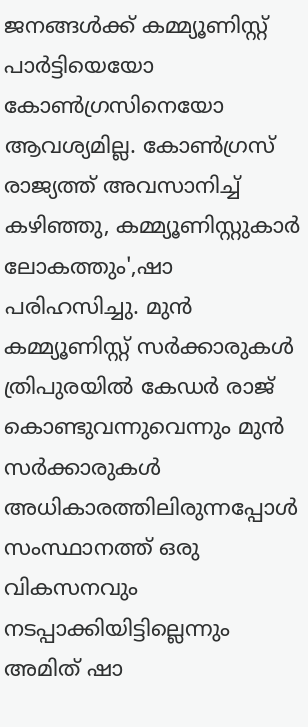ജനങ്ങൾക്ക് കമ്മ്യൂണിസ്റ്റ് പാർട്ടിയെയോ കോൺഗ്രസിനെയോ ആവശ്യമില്ല. കോൺഗ്രസ് രാജ്യത്ത് അവസാനിച്ച് കഴിഞ്ഞു, കമ്മ്യൂണിസ്റ്റുകാർ ലോകത്തും',ഷാ പരിഹസിച്ചു. മുൻ കമ്മ്യൂണിസ്റ്റ് സർക്കാരുകൾ ത്രിപുരയിൽ കേഡർ രാജ് കൊണ്ടുവന്നുവെന്നും മുൻ സർക്കാരുകൾ അധികാരത്തിലിരുന്നപ്പോൾ സംസ്ഥാനത്ത് ഒരു വികസനവും നടപ്പാക്കിയിട്ടില്ലെന്നും അമിത് ഷാ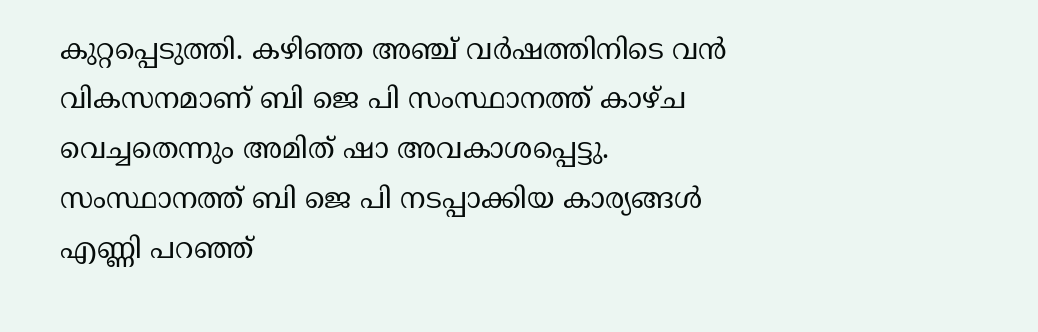കുറ്റപ്പെടുത്തി. കഴിഞ്ഞ അഞ്ച് വർഷത്തിനിടെ വൻ വികസനമാണ് ബി ജെ പി സംസ്ഥാനത്ത് കാഴ്ച വെച്ചതെന്നും അമിത് ഷാ അവകാശപ്പെട്ടു. സംസ്ഥാനത്ത് ബി ജെ പി നടപ്പാക്കിയ കാര്യങ്ങൾ എണ്ണി പറഞ്ഞ്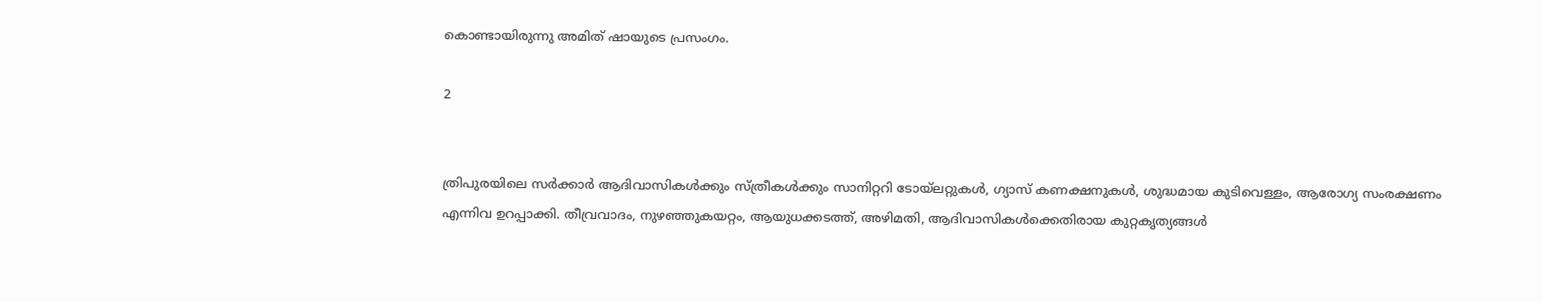കൊണ്ടായിരുന്നു അമിത് ഷായുടെ പ്രസംഗം.

2


ത്രിപുരയിലെ സർക്കാർ ആദിവാസികൾക്കും സ്ത്രീകൾക്കും സാനിറ്ററി ടോയ്‌ലറ്റുകൾ, ഗ്യാസ് കണക്ഷനുകൾ, ശുദ്ധമായ കുടിവെള്ളം, ആരോഗ്യ സംരക്ഷണം എന്നിവ ഉറപ്പാക്കി. തീവ്രവാദം, നുഴഞ്ഞുകയറ്റം, ആയുധക്കടത്ത്, അഴിമതി, ആദിവാസികൾക്കെതിരായ കുറ്റകൃത്യങ്ങൾ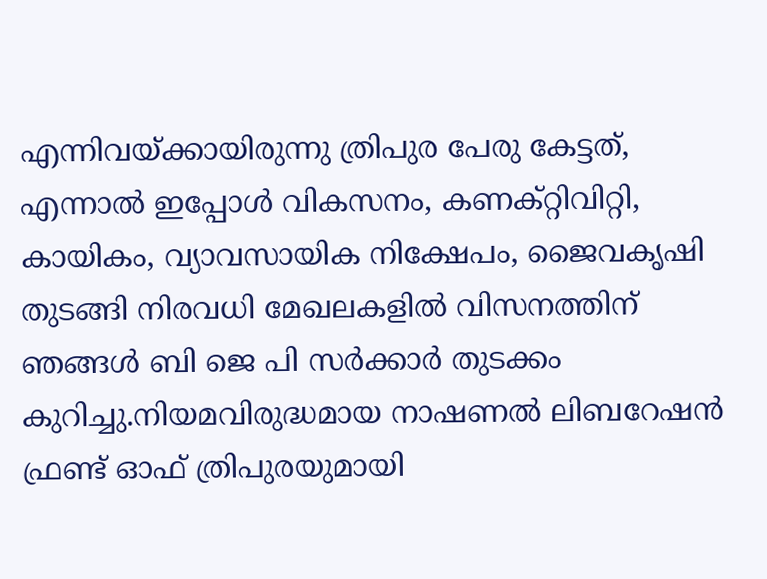എന്നിവയ്ക്കായിരുന്നു ത്രിപുര പേരു കേട്ടത്, എന്നാൽ ഇപ്പോൾ വികസനം, കണക്റ്റിവിറ്റി, കായികം, വ്യാവസായിക നിക്ഷേപം, ജൈവകൃഷി തുടങ്ങി നിരവധി മേഖലകളിൽ വിസനത്തിന് ഞങ്ങൾ ബി ജെ പി സർക്കാർ തുടക്കം കുറിച്ചു.നിയമവിരുദ്ധമായ നാഷണൽ ലിബറേഷൻ ഫ്രണ്ട് ഓഫ് ത്രിപുരയുമായി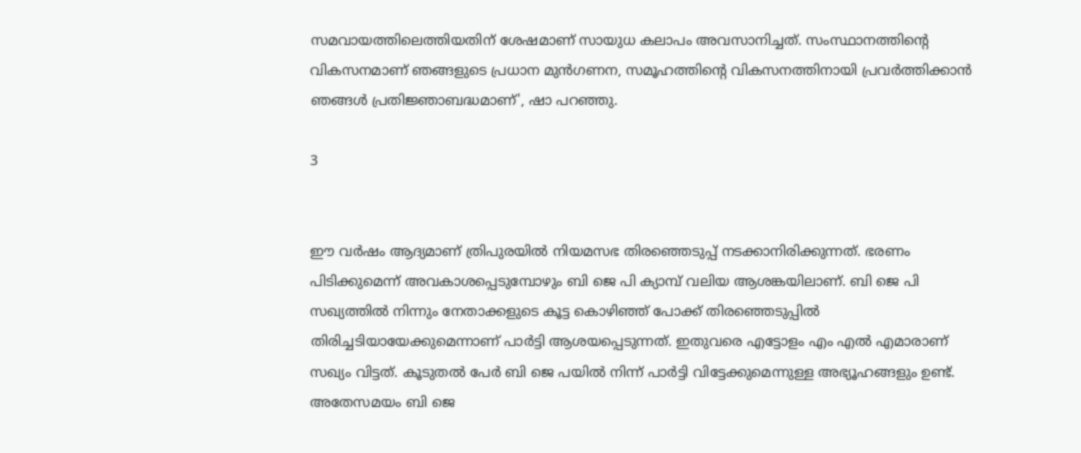സമവായത്തിലെത്തിയതിന് ശേഷമാണ് സായുധ കലാപം അവസാനിച്ചത്. സംസ്ഥാനത്തിന്റെ വികസനമാണ് ഞങ്ങളുടെ പ്രധാന മുൻഗണന, സമൂഹത്തിന്റെ വികസനത്തിനായി പ്രവർത്തിക്കാൻ ഞങ്ങൾ പ്രതിജ്ഞാബദ്ധമാണ്', ഷാ പറഞ്ഞു.

3


ഈ വർഷം ആദ്യമാണ് ത്രിപുരയിൽ നിയമസഭ തിരഞ്ഞെടുപ്പ് നടക്കാനിരിക്കുന്നത്. ഭരണം പിടിക്കുമെന്ന് അവകാശപ്പെടുമ്പോഴും ബി ജെ പി ക്യാമ്പ് വലിയ ആശങ്കയിലാണ്. ബി ജെ പി സഖ്യത്തിൽ നിന്നും നേതാക്കളുടെ കൂട്ട കൊഴിഞ്ഞ് പോക്ക് തിരഞ്ഞെടുപ്പിൽ തിരിച്ചടിയായേക്കുമെന്നാണ് പാർട്ടി ആശയപ്പെടുന്നത്. ഇതുവരെ എട്ടോളം എം എൽ എമാരാണ് സഖ്യം വിട്ടത്. കൂടുതൽ പേർ ബി ജെ പയിൽ നിന്ന് പാർട്ടി വിട്ടേക്കുമെന്നുള്ള അഭ്യൂഹങ്ങളും ഉണ്ട്. അതേസമയം ബി ജെ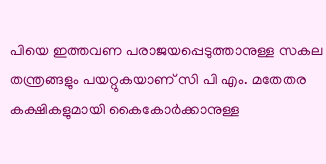പിയെ ഇത്തവണ പരാജയപ്പെടുത്താനുള്ള സകല തന്ത്രങ്ങളും പയറ്റുകയാണ് സി പി എം. മതേതര കക്ഷികളുമായി കൈകോർക്കാനുള്ള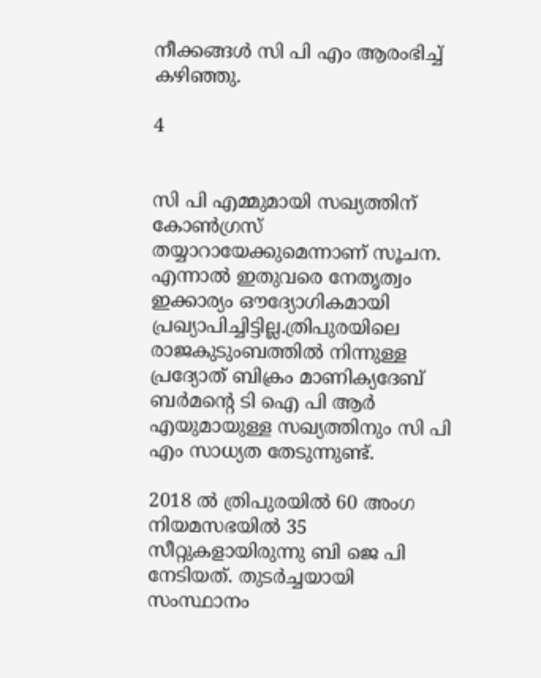നീക്കങ്ങൾ സി പി എം ആരംഭിച്ച് കഴിഞ്ഞു.

4


സി പി എമ്മുമായി സഖ്യത്തിന് കോൺഗ്രസ് തയ്യാറായേക്കുമെന്നാണ് സൂചന. എന്നാൽ ഇതുവരെ നേതൃത്വം ഇക്കാര്യം ഔദ്യോഗികമായി പ്രഖ്യാപിച്ചിട്ടില്ല.ത്രിപുരയിലെ രാജകുടുംബത്തില്‍ നിന്നുള്ള പ്രദ്യോത് ബിക്രം മാണിക്യദേബ് ബര്‍മന്റെ ടി ഐ പി ആർ എയുമായുള്ള സഖ്യത്തിനും സി പി എം സാധ്യത തേടുന്നുണ്ട്.

2018 ൽ ത്രിപുരയിൽ 60 അംഗ നിയമസഭയിൽ 35 സീറ്റുകളായിരുന്നു ബി ജെ പി നേടിയത്. തുടര്‍ച്ചയായി സംസ്ഥാനം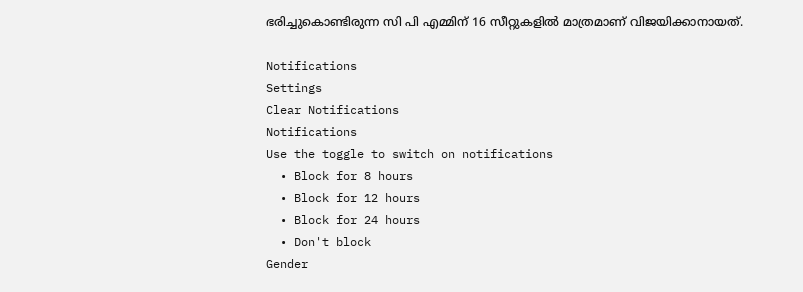ഭരിച്ചുകൊണ്ടിരുന്ന സി പി എമ്മിന് 16 സീറ്റുകളില്‍ മാത്രമാണ് വിജയിക്കാനായത്.

Notifications
Settings
Clear Notifications
Notifications
Use the toggle to switch on notifications
  • Block for 8 hours
  • Block for 12 hours
  • Block for 24 hours
  • Don't block
Gender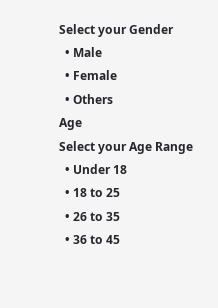Select your Gender
  • Male
  • Female
  • Others
Age
Select your Age Range
  • Under 18
  • 18 to 25
  • 26 to 35
  • 36 to 45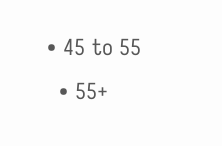• 45 to 55
  • 55+